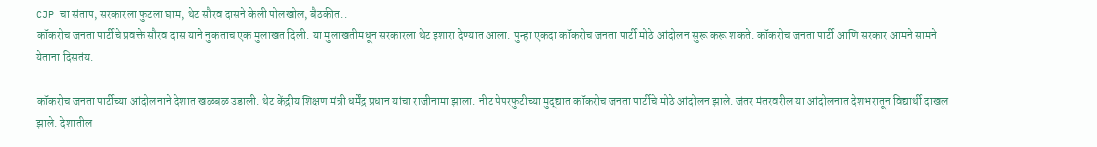CJP चा संताप, सरकारला फुटला घाम, थेट सौरव दासने केली पोलखोल, बैठकीत..
कॉकरोच जनता पार्टीचे प्रवक्ते सौरव दास याने नुकताच एक मुलाखत दिली. या मुलाखतीमधून सरकारला थेट इशारा देण्यात आला. पुन्हा एकदा कॉकरोच जनता पार्टी मोठे आंदोलन सुरू करू शकते. कॉकरोच जनता पार्टी आणि सरकार आमने सामने येताना दिसतंय.

कॉकरोच जनता पार्टीच्या आंदोलनाने देशात खळबळ उडाली. थेट केंद्रीय शिक्षण मंत्री धर्मेंद्र प्रधान यांचा राजीनामा झाला. नीट पेपरफुटीच्या मुद्द्यात कॉकरोच जनता पार्टीचे मोठे आंदोलन झाले. जंतर मंतरवरील या आंदोलनात देशभरातून विद्यार्थी दाखल झाले. देशातील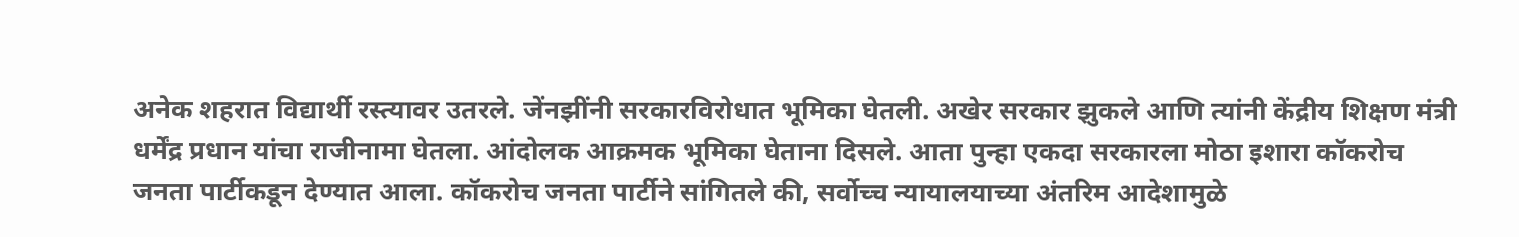अनेक शहरात विद्यार्थी रस्त्यावर उतरले. जेंनझींनी सरकारविरोधात भूमिका घेतली. अखेर सरकार झुकले आणि त्यांनी केंद्रीय शिक्षण मंत्री धर्मेंद्र प्रधान यांचा राजीनामा घेतला. आंदोलक आक्रमक भूमिका घेताना दिसले. आता पुन्हा एकदा सरकारला मोठा इशारा कॉकरोच जनता पार्टीकडून देण्यात आला. कॉकरोच जनता पार्टीने सांगितले की, सर्वोच्च न्यायालयाच्या अंतरिम आदेशामुळे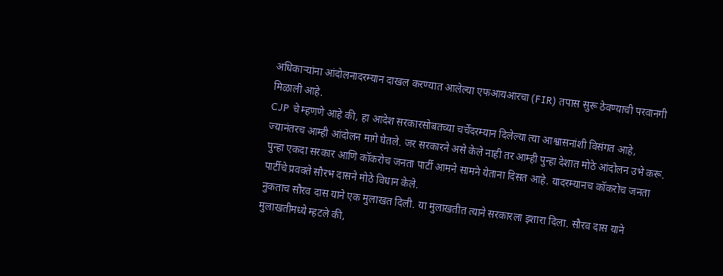अधिकाऱ्यांना आंदोलनादरम्यान दाखल करण्यात आलेल्या एफआयआरचा (FIR) तपास सुरू ठेवण्याची परवानगी मिळाली आहे.
CJP चे म्हणणे आहे की, हा आदेश सरकारसोबतच्या चर्चेदरम्यान दिलेल्या त्या आश्वासनांशी विसंगत आहे, ज्यानंतरच आम्ही आंदोलन मागे घेतले. जर सरकारने असे केले नाही तर आम्ही पुन्हा देशात मोठे आंदोलन उभे करू. पुन्हा एकदा सरकार आणि कॉकरोच जनता पार्टी आमने सामने येताना दिसत आहे. यादरम्यानच कॉकरोच जनता पार्टीचे प्रवक्ते सौरभ दासने मोठे विधान केले.
नुकताच सौरव दास याने एक मुलाखत दिली. या मुलाखतीत त्याने सरकारला इशारा दिला. सौरव दास याने मुलाखतीमध्ये म्हटले की,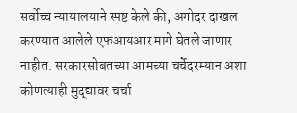सर्वोच्च न्यायालयाने स्पष्ट केले की, अगोदर दाखल करण्यात आलेले एफआयआर मागे घेतले जाणार नाहीत. सरकारसोबतच्या आमच्या चर्चेदरम्यान अशा कोणत्याही मुद्द्यावर चर्चा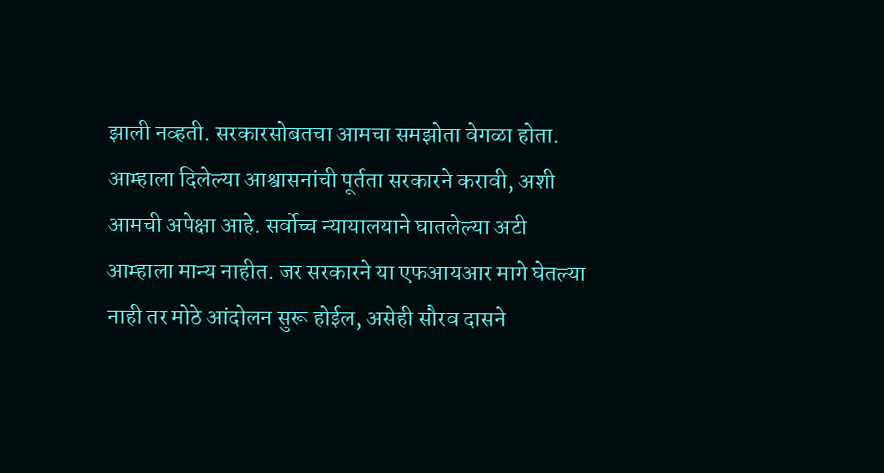झाली नव्हती. सरकारसोबतचा आमचा समझोता वेगळा होता.
आम्हाला दिलेल्या आश्वासनांची पूर्तता सरकारने करावी, अशी आमची अपेक्षा आहे. सर्वोच्च न्यायालयाने घातलेल्या अटी आम्हाला मान्य नाहीत. जर सरकारने या एफआयआर मागे घेतल्या नाही तर मोठे आंदोलन सुरू होईल, असेही सौरव दासने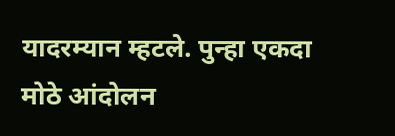यादरम्यान म्हटले. पुन्हा एकदा मोठे आंदोलन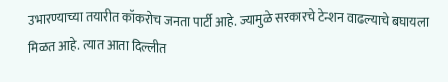उभारण्याच्या तयारीत कॉकरोच जनता पार्टी आहे. ज्यामुळे सरकारचे टेन्शन वाढल्याचे बघायला मिळत आहे. त्यात आता दिल्लीत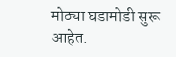मोठ्या घडामोडी सुरू आहेत.